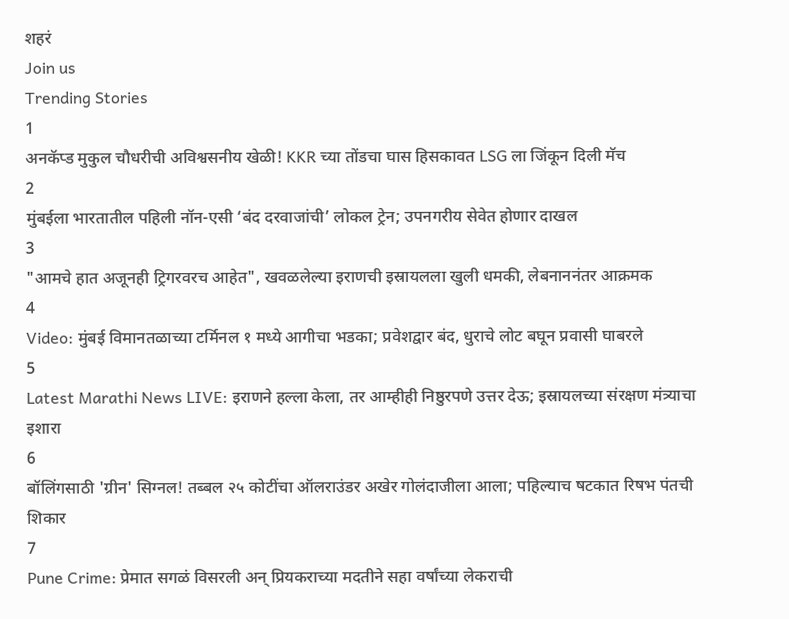शहरं
Join us
Trending Stories
1
अनकॅप्ड मुकुल चौधरीची अविश्वसनीय खेळी! KKR च्या तोंडचा घास हिसकावत LSG ला जिंकून दिली मॅच
2
मुंबईला भारतातील पहिली नॉन-एसी ‘बंद दरवाजांची’ लोकल ट्रेन; उपनगरीय सेवेत होणार दाखल
3
"आमचे हात अजूनही ट्रिगरवरच आहेत", खवळलेल्या इराणची इस्रायलला खुली धमकी, लेबनाननंतर आक्रमक
4
Video: मुंबई विमानतळाच्या टर्मिनल १ मध्ये आगीचा भडका; प्रवेशद्वार बंद, धुराचे लोट बघून प्रवासी घाबरले
5
Latest Marathi News LIVE: इराणने हल्ला केला, तर आम्हीही निष्ठुरपणे उत्तर देऊ; इस्रायलच्या संरक्षण मंत्र्याचा इशारा
6
बॉलिंगसाठी 'ग्रीन' सिग्नल! तब्बल २५ कोटींचा ऑलराउंडर अखेर गोलंदाजीला आला; पहिल्याच षटकात रिषभ पंतची शिकार
7
Pune Crime: प्रेमात सगळं विसरली अन् प्रियकराच्या मदतीने सहा वर्षांच्या लेकराची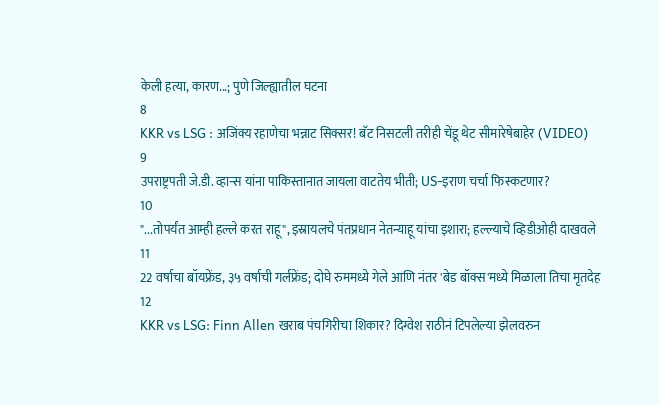केली हत्या, कारण...; पुणे जिल्ह्यातील घटना
8
KKR vs LSG : अजिंक्य रहाणेचा भन्नाट सिक्सर! बॅट निसटली तरीही चेंडू थेट सीमारेषेबाहेर (VIDEO)
9
उपराष्ट्रपती जे.डी. व्हान्स यांना पाकिस्तानात जायला वाटतेय भीती; US-इराण चर्चा फिस्कटणार?
10
"...तोपर्यंत आम्ही हल्ले करत राहू", इस्रायलचे पंतप्रधान नेतन्याहू यांचा इशारा; हल्ल्याचे व्हिडीओही दाखवले
11
22 वर्षाचा बॉयफ्रेंड, ३५ वर्षाची गर्लफ्रेंड; दोघे रुममध्ये गेले आणि नंतर 'बेड बॉक्स'मध्ये मिळाला तिचा मृतदेह
12
KKR vs LSG: Finn Allen खराब पंचगिरीचा शिकार? दिग्वेश राठीनं टिपलेल्या झेलवरुन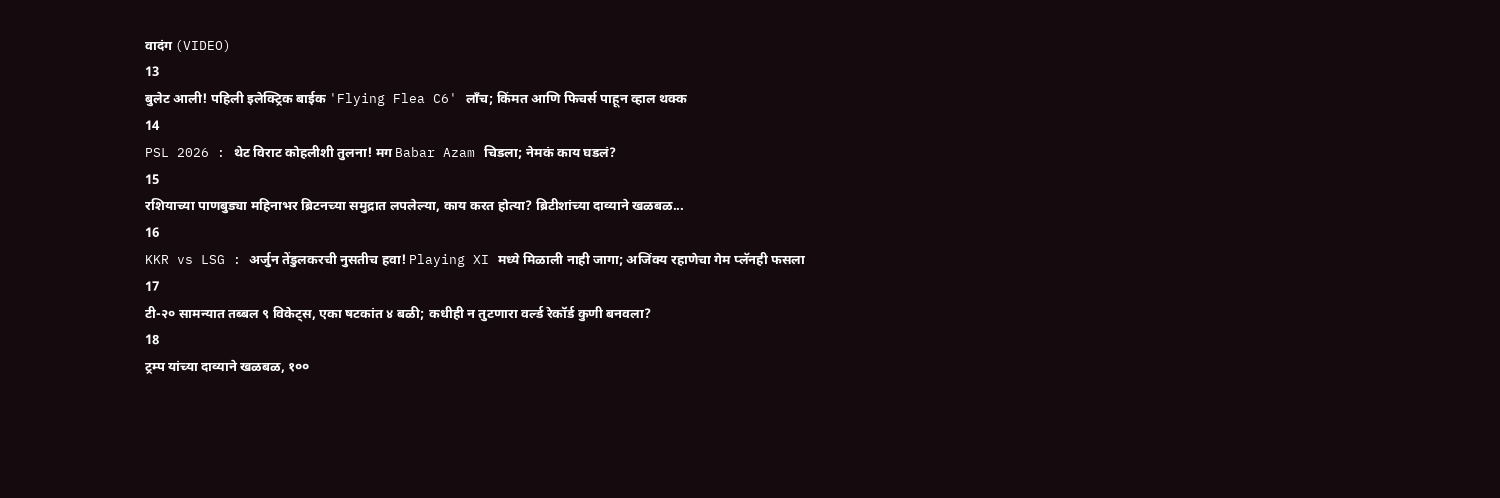वादंग (VIDEO)
13
बुलेट आली! पहिली इलेक्ट्रिक बाईक 'Flying Flea C6' लाँच; किंमत आणि फिचर्स पाहून व्हाल थक्क
14
PSL 2026 : थेट विराट कोहलीशी तुलना! मग Babar Azam चिडला; नेमकं काय घडलं?
15
रशियाच्या पाणबुड्या महिनाभर ब्रिटनच्या समुद्रात लपलेल्या, काय करत होत्या? ब्रिटीशांच्या दाव्याने खळबळ...
16
KKR vs LSG : अर्जुन तेंडुलकरची नुसतीच हवा! Playing XI मध्ये मिळाली नाही जागा; अजिंक्य रहाणेचा गेम प्लॅनही फसला
17
टी-२० सामन्यात तब्बल ९ विकेट्स, एका षटकांत ४ बळी; कधीही न तुटणारा वर्ल्ड रेकॉर्ड कुणी बनवला?
18
ट्रम्प यांच्या दाव्याने खळबळ, १००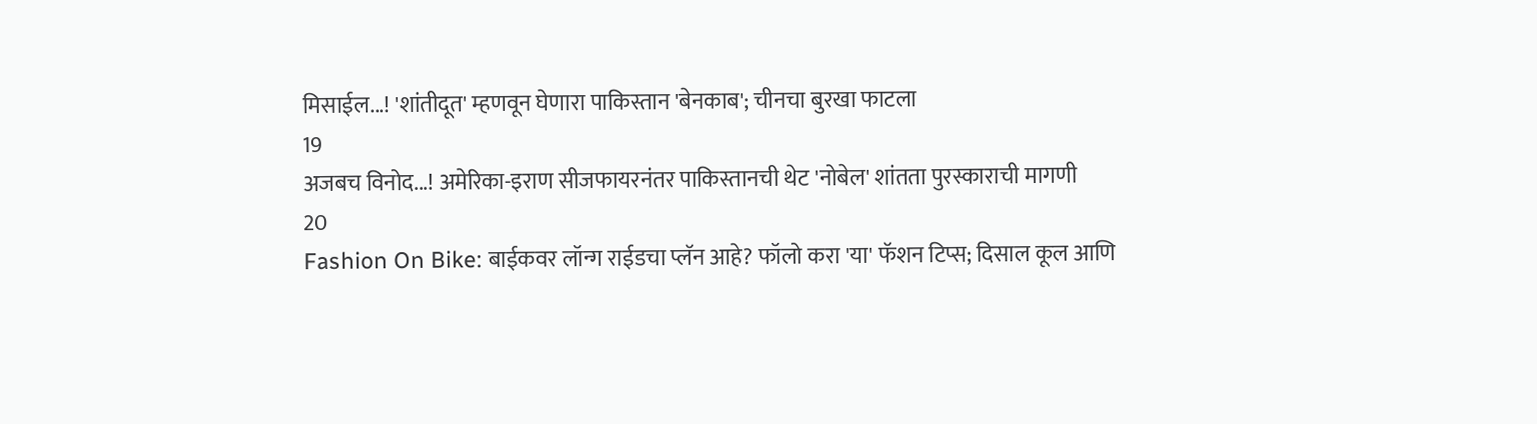मिसाईल...! 'शांतीदूत' म्हणवून घेणारा पाकिस्तान 'बेनकाब'; चीनचा बुरखा फाटला
19
अजबच विनोद...! अमेरिका-इराण सीजफायरनंतर पाकिस्तानची थेट 'नोबेल' शांतता पुरस्काराची मागणी
20
Fashion On Bike: बाईकवर लॉन्ग राईडचा प्लॅन आहे? फॉलो करा 'या' फॅशन टिप्स; दिसाल कूल आणि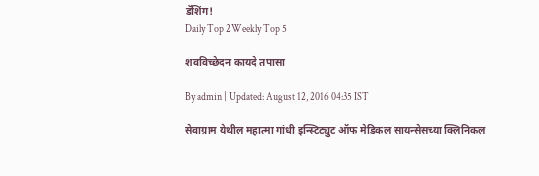डॅशिंग!
Daily Top 2Weekly Top 5

शवविच्छेदन कायदे तपासा

By admin | Updated: August 12, 2016 04:35 IST

सेवाग्राम येथील महात्मा गांधी इन्स्टिट्युट ऑफ मेडिकल सायन्सेसच्या क्लिनिकल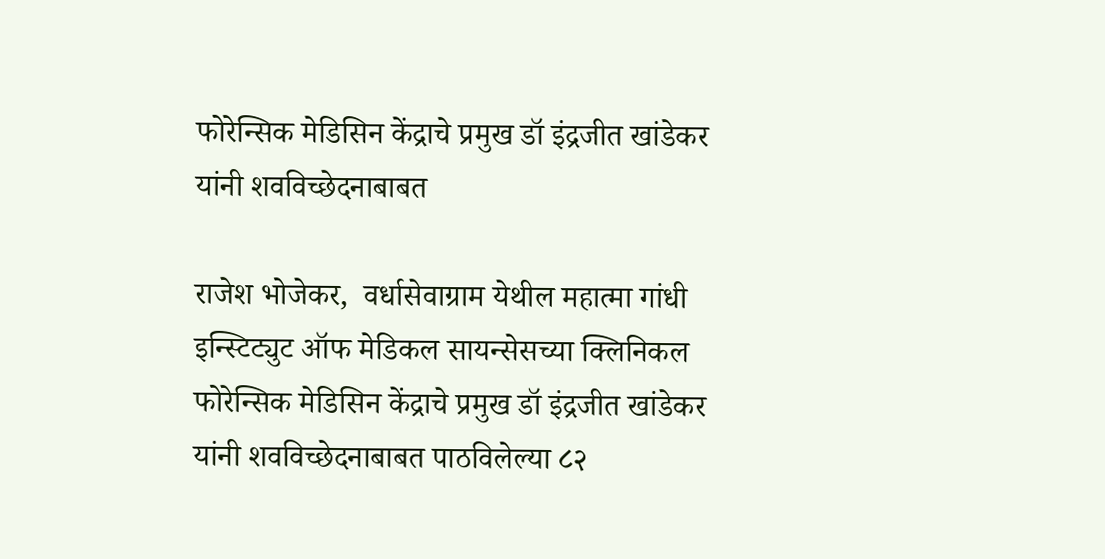फोरेन्सिक मेडिसिन केंद्राचे प्रमुख डॉ इंद्रजीत खांडेकर यांनी शवविच्छेदनाबाबत

राजेश भोजेकर,  वर्धासेवाग्राम येथील महात्मा गांधी इन्स्टिट्युट ऑफ मेडिकल सायन्सेसच्या क्लिनिकल फोरेन्सिक मेडिसिन केंद्राचे प्रमुख डॉ इंद्रजीत खांडेकर यांनी शवविच्छेदनाबाबत पाठविलेल्या ८२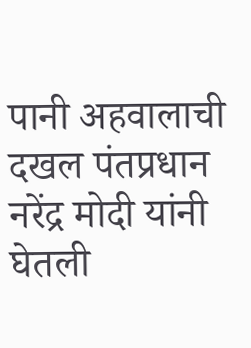पानी अहवालाची दखल पंतप्रधान नरेंद्र मोदी यांनी घेतली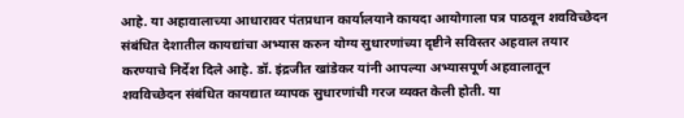आहे. या अहावालाच्या आधारावर पंतप्रधान कार्यालयाने कायदा आयोगाला पत्र पाठवून शवविच्छेदन संबंधित देशातील कायद्यांचा अभ्यास करुन योग्य सुधारणांच्या दृष्टीने सविस्तर अहवाल तयार करण्याचे निर्देश दिले आहे. डॉ. इंद्रजीत खांडेकर यांनी आपल्या अभ्यासपूर्ण अहवालातून शवविच्छेदन संबंधित कायद्यात व्यापक सुधारणांची गरज व्यक्त केली होती. या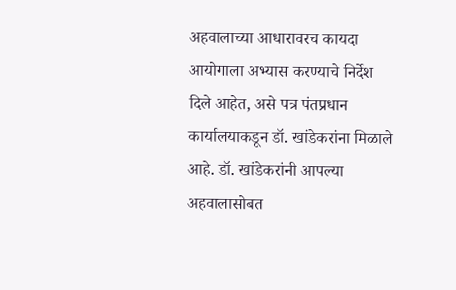अहवालाच्या आधारावरच कायदा आयोगाला अभ्यास करण्याचे निर्देश दिले आहेत, असे पत्र पंतप्रधान कार्यालयाकडून डॉ. खांडेकरांना मिळाले आहे. डॉ. खांडेकरांनी आपल्या अहवालासोबत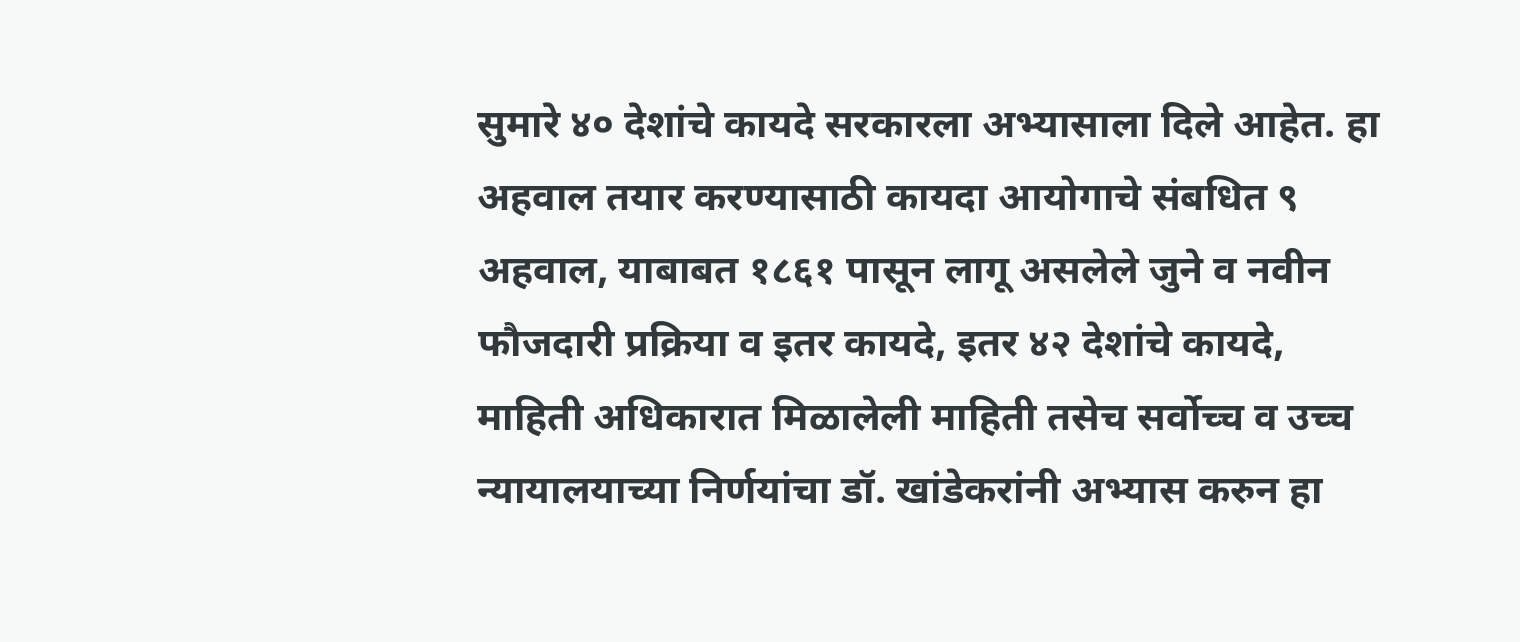सुमारे ४० देशांचे कायदे सरकारला अभ्यासाला दिले आहेत. हा अहवाल तयार करण्यासाठी कायदा आयोगाचे संबधित ९ अहवाल, याबाबत १८६१ पासून लागू असलेले जुने व नवीन फौजदारी प्रक्रिया व इतर कायदे, इतर ४२ देशांचे कायदे, माहिती अधिकारात मिळालेली माहिती तसेच सर्वोच्च व उच्च न्यायालयाच्या निर्णयांचा डॉ. खांडेकरांनी अभ्यास करुन हा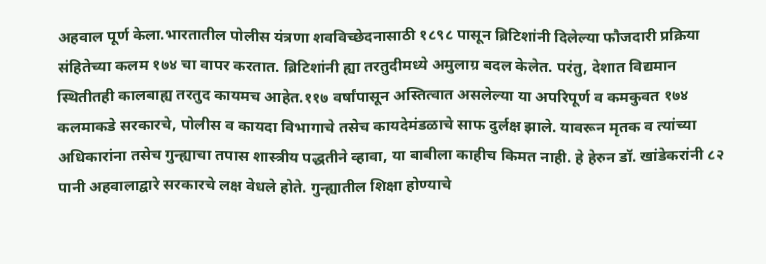अहवाल पूर्ण केला.भारतातील पोलीस यंत्रणा शवविच्छेदनासाठी १८९८ पासून ब्रिटिशांनी दिलेल्या फौजदारी प्रक्रिया संहितेच्या कलम १७४ चा वापर करतात. ब्रिटिशांनी ह्या तरतुदीमध्ये अमुलाग्र बदल केलेत. परंतु, देशात विद्यमान स्थितीतही कालबाह्य तरतुद कायमच आहेत.११७ वर्षांपासून अस्तित्वात असलेल्या या अपरिपूर्ण व कमकुवत १७४ कलमाकडे सरकारचे, पोलीस व कायदा विभागाचे तसेच कायदेमंडळाचे साफ दुर्लक्ष झाले. यावरून मृतक व त्यांच्या अधिकारांना तसेच गुन्ह्याचा तपास शास्त्रीय पद्धतीने व्हावा, या बाबीला काहीच किमत नाही. हे हेरुन डॉ. खांडेकरांनी ८२ पानी अहवालाद्वारे सरकारचे लक्ष वेधले होते. गुन्ह्यातील शिक्षा होण्याचे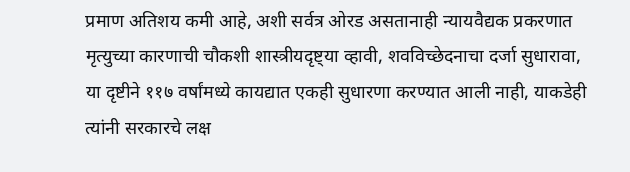प्रमाण अतिशय कमी आहे, अशी सर्वत्र ओरड असतानाही न्यायवैद्यक प्रकरणात मृत्युच्या कारणाची चौकशी शास्त्रीयदृष्ट्या व्हावी, शवविच्छेदनाचा दर्जा सुधारावा, या दृष्टीने ११७ वर्षांमध्ये कायद्यात एकही सुधारणा करण्यात आली नाही, याकडेही त्यांनी सरकारचे लक्ष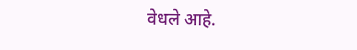वेधले आहे.